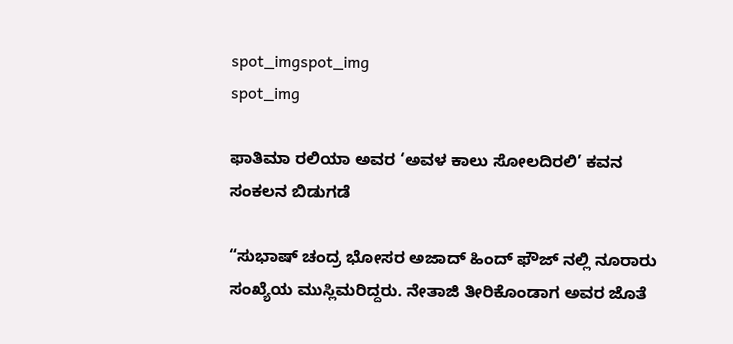spot_imgspot_img
spot_img

ಫಾತಿಮಾ ರಲಿಯಾ ಅವರ ‘ಅವಳ ಕಾಲು ಸೋಲದಿರಲಿ’ ಕವನ ಸಂಕಲನ ಬಿಡುಗಡೆ

“ಸುಭಾಷ್ ಚಂದ್ರ ಭೋಸರ ಅಜಾದ್‌ ಹಿಂದ್‌ ಫೌಜ್‌ ನಲ್ಲಿ ನೂರಾರು ಸಂಖ್ಯೆಯ ಮುಸ್ಲಿಮರಿದ್ದರು. ನೇತಾಜಿ ತೀರಿಕೊಂಡಾಗ ಅವರ ಜೊತೆ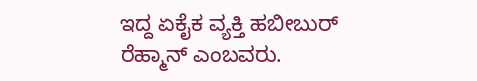ಇದ್ದ ಏಕೈಕ ವ್ಯಕ್ತಿ ಹಬೀಬುರ್‌ ರೆಹ್ಮಾನ್‌ ಎಂಬವರು.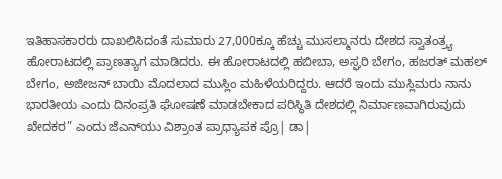ಇತಿಹಾಸಕಾರರು ದಾಖಲಿಸಿದಂತೆ ಸುಮಾರು 27,000ಕ್ಕೂ ಹೆಚ್ಚು ಮುಸಲ್ಮಾನರು ದೇಶದ ಸ್ವಾತಂತ್ರ್ಯ ಹೋರಾಟದಲ್ಲಿ ಪ್ರಾಣತ್ಯಾಗ ಮಾಡಿದರು. ಈ ಹೋರಾಟದಲ್ಲಿ ಹಬೀಬಾ, ಅಸ್ಘರಿ ಬೇಗಂ, ಹಜರತ್‌ ಮಹಲ್‌ ಬೇಗಂ, ಅಜೀಜನ್‌ ಬಾಯಿ ಮೊದಲಾದ ಮುಸ್ಲಿಂ ಮಹಿಳೆಯರಿದ್ದರು. ಆದರೆ ಇಂದು ಮುಸ್ಲಿಮರು ನಾನು ಭಾರತೀಯ ಎಂದು ದಿನಂಪ್ರತಿ ಘೋಷಣೆ ಮಾಡಬೇಕಾದ ಪರಿಸ್ಥಿತಿ ದೇಶದಲ್ಲಿ ನಿರ್ಮಾಣವಾಗಿರುವುದು ಖೇದಕರ” ಎಂದು ಜೆ‍ಎನ್‌ಯು ವಿಶ್ರಾಂತ ಪ್ರಾಧ್ಯಾಪಕ ಪ್ರೊ| ಡಾ|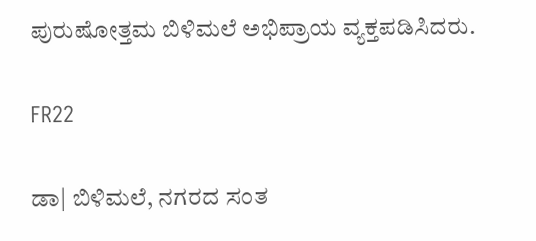ಪುರುಷೋತ್ತಮ ಬಿಳಿಮಲೆ ಅಭಿಪ್ರಾಯ ವ್ಯಕ್ತಪಡಿಸಿದರು.

FR22

ಡಾ| ಬಿಳಿಮಲೆ, ನಗರದ ಸಂತ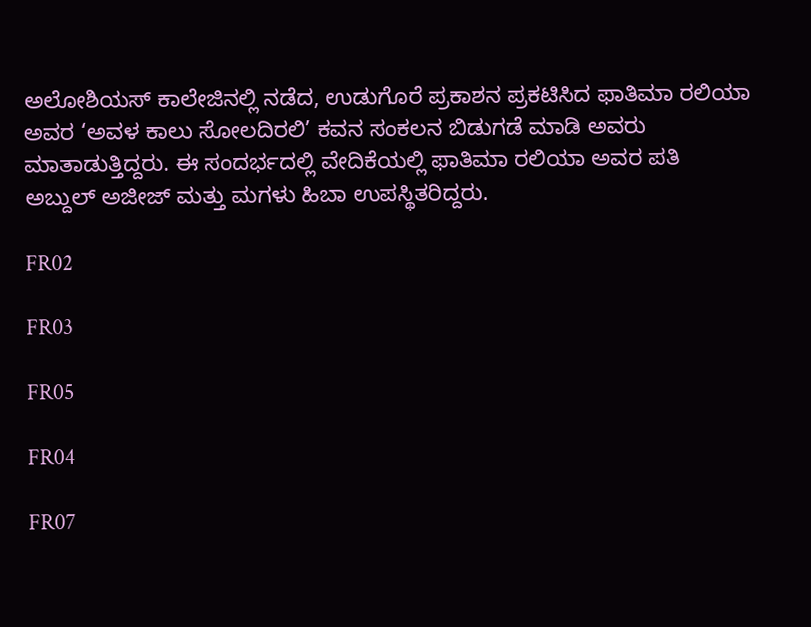ಅಲೋಶಿಯಸ್‌ ಕಾಲೇಜಿನಲ್ಲಿ ನಡೆದ, ಉಡುಗೊರೆ ಪ್ರಕಾಶನ ಪ್ರಕಟಿಸಿದ ಫಾತಿಮಾ ರಲಿಯಾ ಅವರ ‘ಅವಳ ಕಾಲು ಸೋಲದಿರಲಿ’ ಕವನ ಸಂಕಲನ ಬಿಡುಗಡೆ ಮಾಡಿ ಅವರು ಮಾತಾಡುತ್ತಿದ್ದರು. ಈ ಸಂದರ್ಭದಲ್ಲಿ ವೇದಿಕೆಯಲ್ಲಿ ಫಾತಿಮಾ ರಲಿಯಾ ಅವರ ಪತಿ ಅಬ್ದುಲ್ ಅಜೀಜ್ ಮತ್ತು ಮಗಳು ಹಿಬಾ ಉಪಸ್ಥಿತರಿದ್ದರು.

FR02

FR03

FR05

FR04

FR07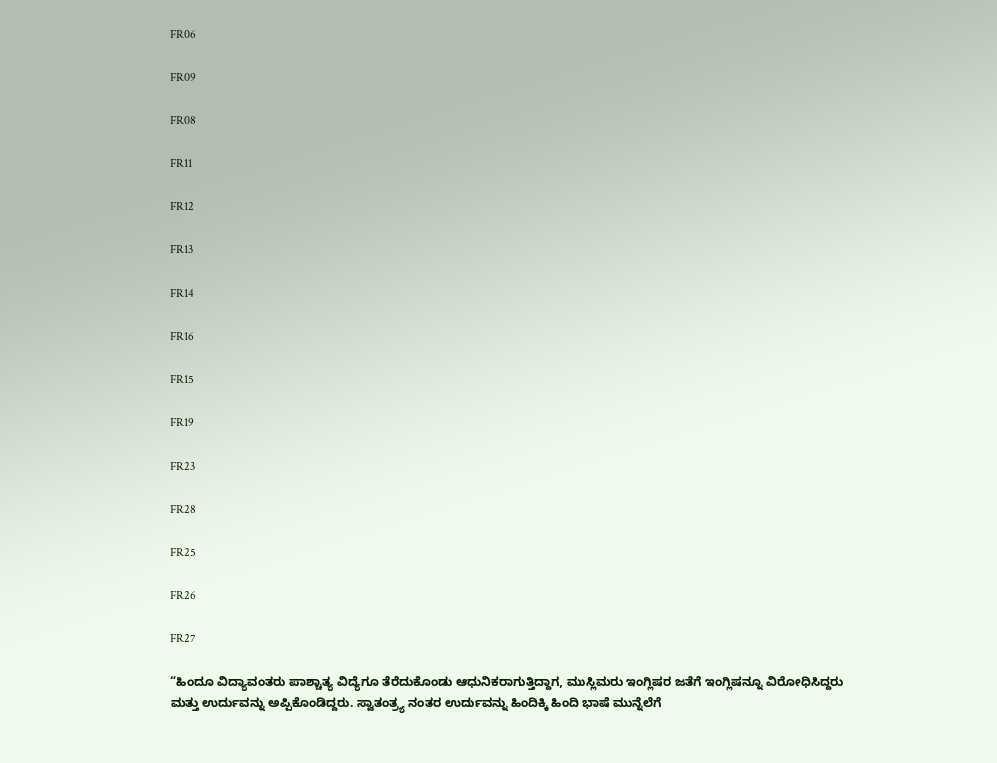FR06

FR09

FR08

FR11

FR12

FR13

FR14

FR16

FR15

FR19

FR23

FR28

FR25

FR26

FR27

“ಹಿಂದೂ ವಿದ್ಯಾವಂತರು ಪಾಶ್ಚಾತ್ಯ ವಿದ್ಯೆಗೂ ತೆರೆದುಕೊಂಡು ಆಧುನಿಕರಾಗುತ್ತಿದ್ದಾಗ, ಮುಸ್ಲಿಮರು ಇಂಗ್ಲಿಷರ ಜತೆಗೆ ಇಂಗ್ಲಿಷನ್ನೂ ವಿರೋಧಿಸಿದ್ದರು ಮತ್ತು ಉರ್ದುವನ್ನು ಅಪ್ಪಿಕೊಂಡಿದ್ದರು. ಸ್ವಾತಂತ್ರ್ಯ ನಂತರ ಉರ್ದುವನ್ನು ಹಿಂದಿಕ್ಕಿ ಹಿಂದಿ ಭಾಷೆ ಮುನ್ನೆಲೆಗೆ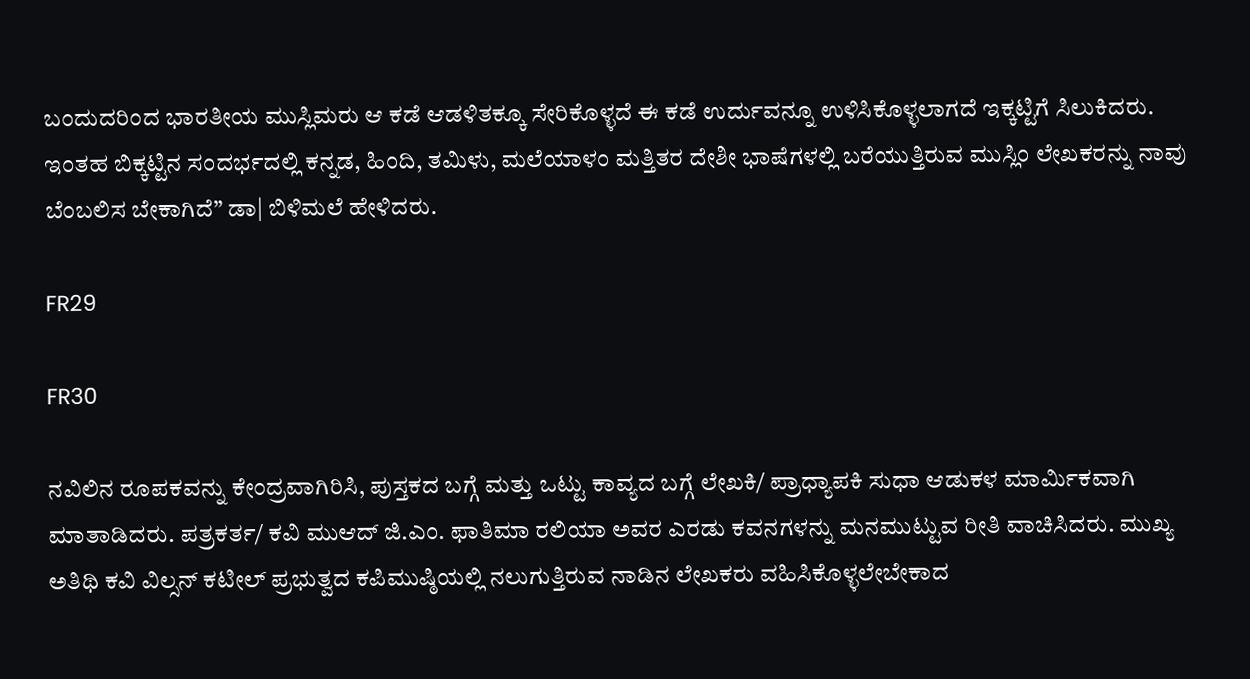ಬಂದುದರಿಂದ ಭಾರತೀಯ ಮುಸ್ಲಿಮರು ಆ ಕಡೆ ಆಡಳಿತಕ್ಕೂ ಸೇರಿಕೊಳ್ಳದೆ ಈ ಕಡೆ ಉರ್ದುವನ್ನೂ ಉಳಿಸಿಕೊಳ್ಳಲಾಗದೆ ಇಕ್ಕಟ್ಟಿಗೆ ಸಿಲುಕಿದರು. ಇಂತಹ ಬಿಕ್ಕಟ್ಟಿನ ಸಂದರ್ಭದಲ್ಲಿ ಕನ್ನಡ, ಹಿಂದಿ, ತಮಿಳು, ಮಲೆಯಾಳಂ ಮತ್ತಿತರ ದೇಶೀ ಭಾಷೆಗಳಲ್ಲಿ ಬರೆಯುತ್ತಿರುವ ಮುಸ್ಲಿಂ ಲೇಖಕರನ್ನು ನಾವು ಬೆಂಬಲಿಸ ಬೇಕಾಗಿದೆ” ಡಾ| ಬಿಳಿಮಲೆ ಹೇಳಿದರು.

FR29

FR30

ನವಿಲಿನ ರೂಪಕವನ್ನು ಕೇಂದ್ರವಾಗಿರಿಸಿ, ಪುಸ್ತಕದ ಬಗ್ಗೆ ಮತ್ತು ಒಟ್ಟು ಕಾವ್ಯದ ಬಗ್ಗೆ ಲೇಖಕಿ/ ಪ್ರಾಧ್ಯಾಪಕಿ ಸುಧಾ ಆಡುಕಳ ಮಾರ್ಮಿಕವಾಗಿ ಮಾತಾಡಿದರು. ಪತ್ರಕರ್ತ/ ಕವಿ ಮುಆದ್ ಜಿ.ಎಂ. ಫಾತಿಮಾ ರಲಿಯಾ ಅವರ ಎರಡು ಕವನಗಳನ್ನು ಮನಮುಟ್ಟುವ ರೀತಿ ವಾಚಿಸಿದರು. ಮುಖ್ಯ ಅತಿಥಿ ಕವಿ ವಿಲ್ಸನ್‌ ಕಟೀಲ್‌ ಪ್ರಭುತ್ವದ ಕಪಿಮುಷ್ಠಿಯಲ್ಲಿ ನಲುಗುತ್ತಿರುವ ನಾಡಿನ ಲೇಖಕರು ವಹಿಸಿಕೊಳ್ಳಲೇಬೇಕಾದ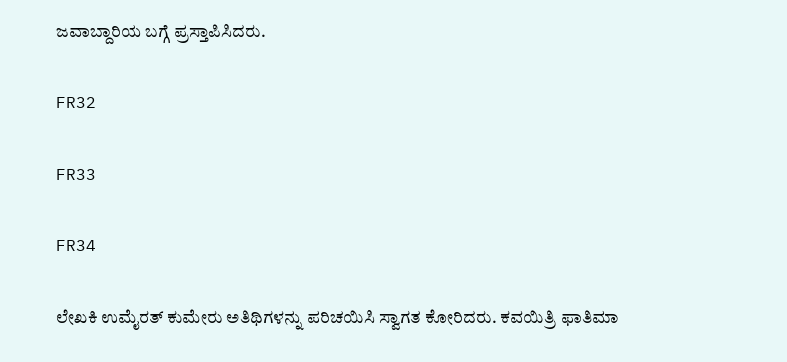ಜವಾಬ್ದಾರಿಯ ಬಗ್ಗೆ ಪ್ರಸ್ತಾಪಿಸಿದರು.

FR32

FR33

FR34

ಲೇಖಕಿ ಉಮೈರತ್‌ ಕುಮೇರು ಅತಿಥಿಗಳನ್ನು ಪರಿಚಯಿಸಿ ಸ್ವಾಗತ ಕೋರಿದರು. ಕವಯಿತ್ರಿ ಫಾತಿಮಾ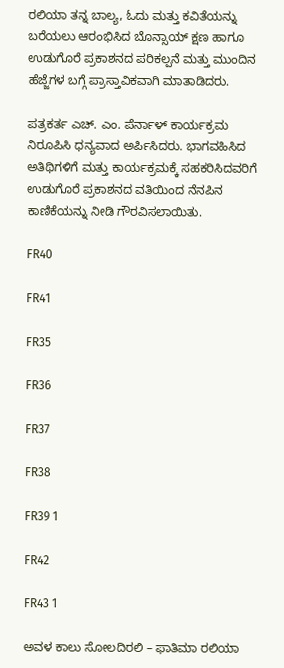ರಲಿಯಾ ತನ್ನ ಬಾಲ್ಯ, ಓದು ಮತ್ತು ಕವಿತೆಯನ್ನು ಬರೆಯಲು ಆರಂಭಿಸಿದ ಬೊನ್ಸಾಯ್ ಕ್ಷಣ ಹಾಗೂ ಉಡುಗೊರೆ ಪ್ರಕಾಶನದ ಪರಿಕಲ್ಪನೆ ಮತ್ತು ಮುಂದಿನ ಹೆಜ್ಜೆಗಳ ಬಗ್ಗೆ ಪ್ರಾಸ್ತಾವಿಕವಾಗಿ ಮಾತಾಡಿದರು.

ಪತ್ರಕರ್ತ ಎಚ್. ಎಂ. ಪೆರ್ನಾಳ್ ಕಾರ್ಯಕ್ರಮ ನಿರೂಪಿಸಿ ಧನ್ಯವಾದ ಅರ್ಪಿಸಿದರು. ಭಾಗವಹಿಸಿದ ಅತಿಥಿಗಳಿಗೆ ಮತ್ತು ಕಾರ್ಯಕ್ರಮಕ್ಕೆ ಸಹಕರಿಸಿದವರಿಗೆ ಉಡುಗೊರೆ ಪ್ರಕಾಶನದ ವತಿಯಿಂದ ನೆನಪಿನ ಕಾಣಿಕೆಯನ್ನು ನೀಡಿ ಗೌರವಿಸಲಾಯಿತು.

FR40

FR41

FR35

FR36

FR37

FR38

FR39 1

FR42

FR43 1

ಅವಳ ಕಾಲು ಸೋಲದಿರಲಿ – ಫಾತಿಮಾ ರಲಿಯಾ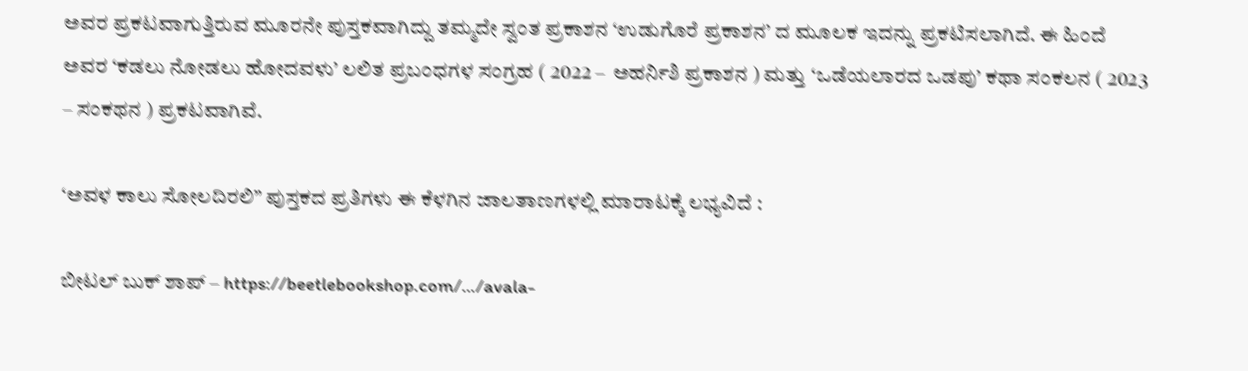ಅವರ ಪ್ರಕಟವಾಗುತ್ತಿರುವ ಮೂರನೇ ಪುಸ್ತಕವಾಗಿದ್ದು ತಮ್ಮದೇ ಸ್ವಂತ ಪ್ರಕಾಶನ ‘ಉಡುಗೊರೆ ಪ್ರಕಾಶನ’ ದ ಮೂಲಕ ಇದನ್ನು ಪ್ರಕಟಿಸಲಾಗಿದೆ. ಈ ಹಿಂದೆ ಅವರ ‘ಕಡಲು ನೋಡಲು ಹೋದವಳು’ ಲಲಿತ ಪ್ರಬಂಧಗಳ ಸಂಗ್ರಹ ( 2022 –  ಅಹರ್ನಿಶಿ ಪ್ರಕಾಶನ ) ಮತ್ತು ‘ಒಡೆಯಲಾರದ ಒಡಪು’ ಕಥಾ ಸಂಕಲನ ( 2023 – ಸಂಕಥನ ) ಪ್ರಕಟವಾಗಿವೆ.

‘ಅವಳ ಕಾಲು ಸೋಲದಿರಲಿ” ಪುಸ್ತಕದ ಪ್ರತಿಗಳು ಈ ಕೆಳಗಿನ ಜಾಲತಾಣಗಳಲ್ಲಿ ಮಾರಾಟಕ್ಕೆ ಲಭ್ಯವಿದೆ :

ಬೀಟಲ್ ಬುಕ್ ಶಾಪ್ – https://beetlebookshop.com/…/avala-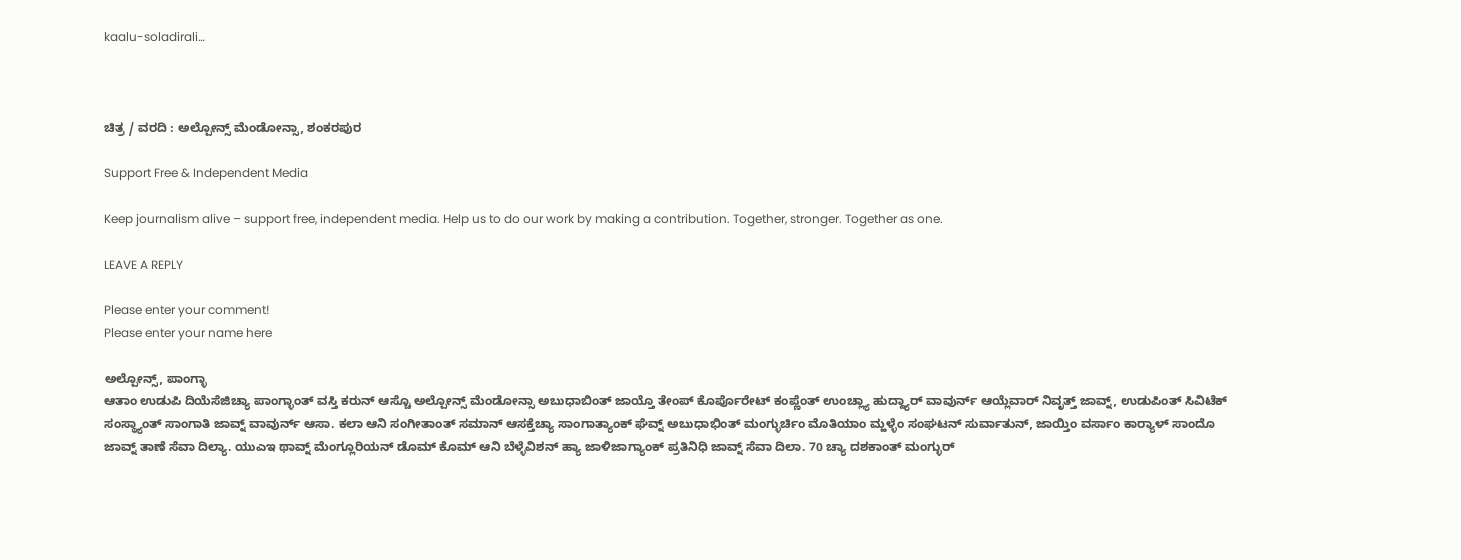kaalu-soladirali…



ಚಿತ್ರ / ವರದಿ : ಅಲ್ಪೋನ್ಸ್ ಮೆಂಡೋನ್ಸಾ, ಶಂಕರಪುರ

Support Free & Independent Media

Keep journalism alive – support free, independent media. Help us to do our work by making a contribution. Together, stronger. Together as one.

LEAVE A REPLY

Please enter your comment!
Please enter your name here

ಅಲ್ಪೋನ್ಸ್, ಪಾಂಗ್ಳಾ
ಆತಾಂ ಉಡುಪಿ ದಿಯೆಸೆಜಿಚ್ಯಾ ಪಾಂಗ್ಳಾಂತ್ ವಸ್ತಿ ಕರುನ್ ಆಸ್ಚೊ ಅಲ್ಪೋನ್ಸ್ ಮೆಂಡೋನ್ಸಾ ಅಬುಧಾಬಿಂತ್ ಜಾಯ್ತೊ ತೇಂಪ್ ಕೊರ್ಪೊರೇಟ್ ಕಂಪ್ಣೆಂತ್ ಉಂಚ್ಲ್ಯಾ ಹುದ್ದ್ಯಾರ್ ವಾವುರ್ನ್ ಆಯ್ಲೆವಾರ್ ನಿವೃತ್ತ್ ಜಾವ್ನ್, ಉಡುಪಿಂತ್ ಸಿವಿಟೆಕ್ ಸಂಸ್ಥ್ಯಾಂತ್ ಸಾಂಗಾತಿ ಜಾವ್ನ್ ವಾವುರ್ನ್ ಆಸಾ. ಕಲಾ ಆನಿ ಸಂಗೀತಾಂತ್ ಸಮಾನ್ ಆಸಕ್ತೆಚ್ಯಾ ಸಾಂಗಾತ್ಯಾಂಕ್ ಘೆವ್ನ್ ಅಬುಧಾಭಿಂತ್ ಮಂಗ್ಳುರ್ಚಿಂ ಮೊತಿಯಾಂ ಮ್ಹಳ್ಳೆಂ ಸಂಘಟನ್ ಸುರ್ವಾತುನ್, ಜಾಯ್ತಿಂ ವರ್ಸಾಂ ಕಾರ‍್ಯಾಳ್ ಸಾಂದೊ ಜಾವ್ನ್ ತಾಣೆ ಸೆವಾ ದಿಲ್ಯಾ. ಯುಎಇ ಥಾವ್ನ್ ಮೆಂಗ್ಲೂರಿಯನ್ ಡೊಮ್ ಕೊಮ್ ಆನಿ ಬೆಳ್ಳೆವಿಶನ್ ಹ್ಯಾ ಜಾಳಿಜಾಗ್ಯಾಂಕ್ ಪ್ರತಿನಿಧಿ ಜಾವ್ನ್ ಸೆವಾ ದಿಲಾ. 70 ಚ್ಯಾ ದಶಕಾಂತ್ ಮಂಗ್ಳುರ್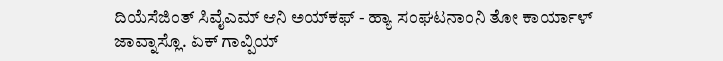ದಿಯೆಸೆಜಿಂತ್ ಸಿವೈಎಮ್ ಆನಿ ಅಯ್‌ಕಫ್ - ಹ್ಯಾ ಸಂಘಟನಾಂನಿ ತೋ ಕಾರ್ಯಾಳ್ ಜಾವ್ನಾಸ್ಲೊ. ಏಕ್ ಗಾವ್ಪಿಯ್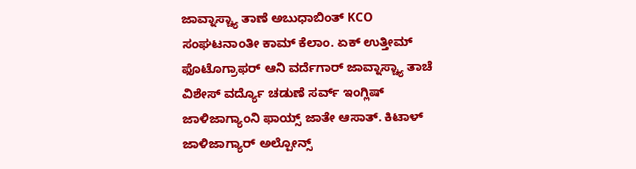ಜಾವ್ನಾಸ್ಚ್ಯಾ ತಾಣೆ ಅಬುಧಾಬಿಂತ್ KCO ಸಂಘಟನಾಂತೀ ಕಾಮ್ ಕೆಲಾಂ. ಏಕ್ ಉತ್ತೀಮ್ ಫೊಟೊಗ್ರಾಫರ್ ಆನಿ ವರ್ದೆಗಾರ್ ಜಾವ್ನಾಸ್ಚ್ಯಾ ತಾಚೆ ವಿಶೇಸ್ ವರ್ದ್ಯೊ ಚಡುಣೆ ಸರ್ವ್ ಇಂಗ್ಲಿಷ್ ಜಾಳಿಜಾಗ್ಯಾಂನಿ ಫಾಯ್ಸ್ ಜಾತೇ ಆಸಾತ್. ಕಿಟಾಳ್ ಜಾಳಿಜಾಗ್ಯಾರ್ ಅಲ್ಪೋನ್ಸ್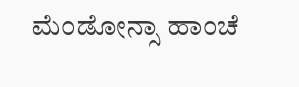ಮೆಂಡೋನ್ಸಾ ಹಾಂಚೆ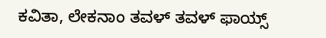ಕವಿತಾ, ಲೇಕನಾಂ ತವಳ್ ತವಳ್ ಫಾಯ್ಸ್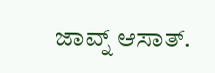ಜಾವ್ನ್ ಆಸಾತ್.